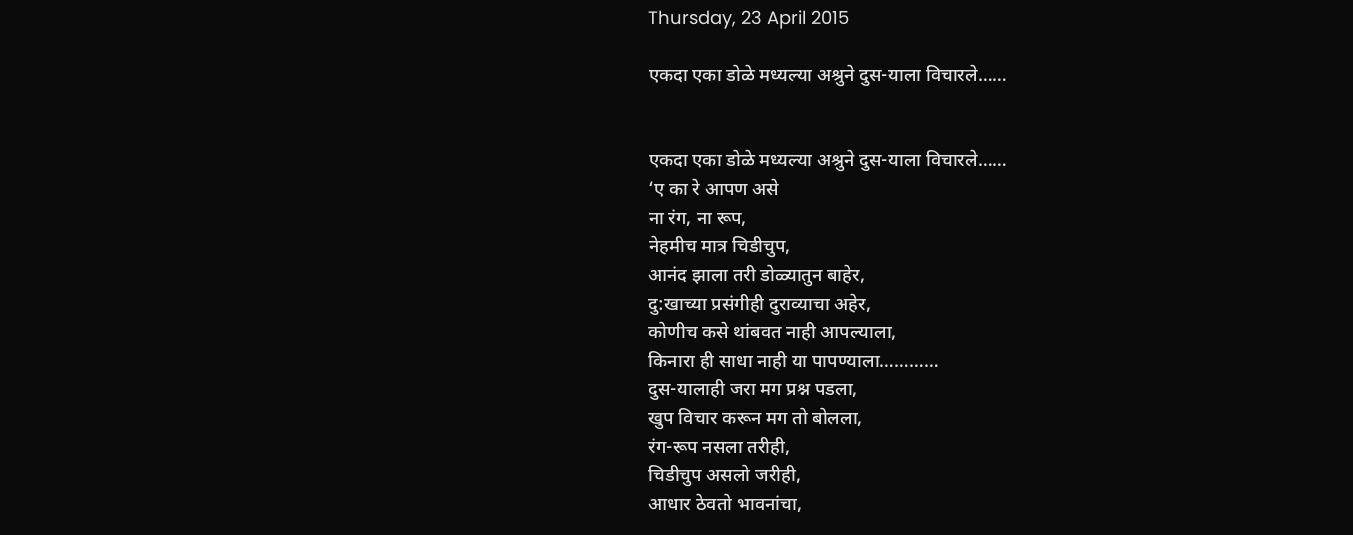Thursday, 23 April 2015

एकदा एका डोळे मध्यल्या अश्रुने दुस-याला विचारले……


एकदा एका डोळे मध्यल्या अश्रुने दुस-याला विचारले……
‘ए का रे आपण असे
ना रंग, ना रूप,
नेहमीच मात्र चिडीचुप,
आनंद झाला तरी डोळ्यातुन बाहेर,
दु:खाच्या प्रसंगीही दुराव्याचा अहेर,
कोणीच कसे थांबवत नाही आपल्याला,
किनारा ही साधा नाही या पापण्याला…………
दुस-यालाही जरा मग प्रश्न पडला,
खुप विचार करून मग तो बोलला,
रंग-रूप नसला तरीही,
चिडीचुप असलो जरीही,
आधार ठेवतो भावनांचा,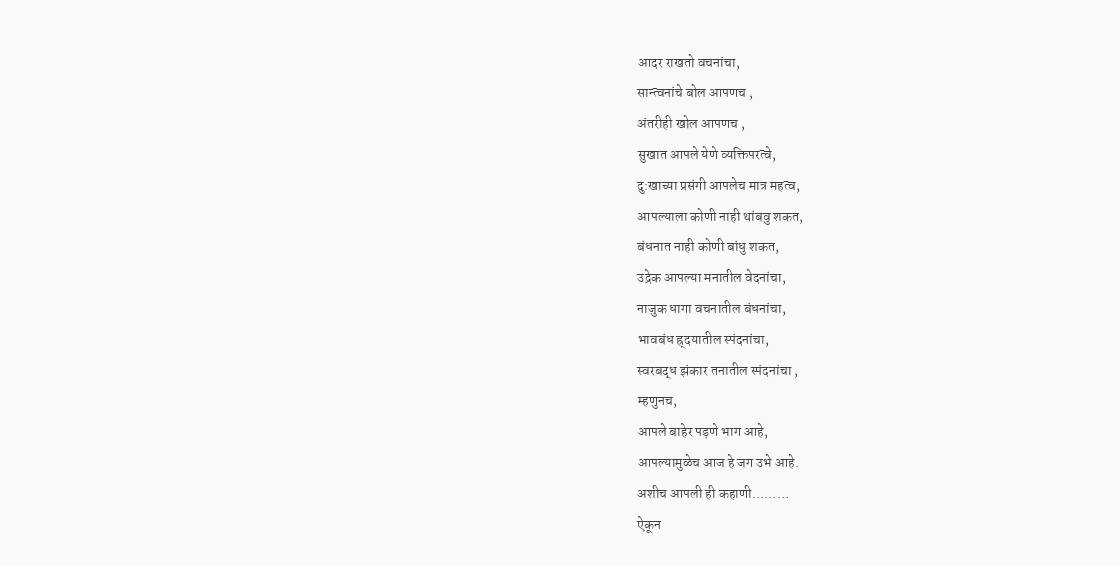आदर राखतो वचनांचा,
सान्त्वनांचे बोल आपणच ,
अंतरीही खोल आपणच ,
सुखात आपले येणे व्यक्तिपरत्वे,
दु:खाच्या प्रसंगी आपलेच मात्र महत्व,
आपल्याला कोणी नाही थांबवु शकत,
बंधनात नाही कोणी बांधु शकत,
उद्रेक आपल्या मनातील वेदनांचा,
नाजुक धागा वचनातील बंधनांचा,
भावबंध ह्र्दयातील स्पंदनांचा,
स्वरबद्ध झंकार तनातील स्पंदनांचा ,
म्हणुनच,
आपले बाहेर पड़णे भाग आहे,
आपल्यामुळेच आज हे जग उभे आहे.
अशीच आपली ही कहाणी………
ऐकून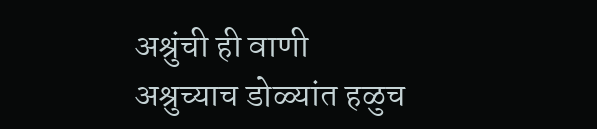अश्रुंची ही वाणी
अश्रुच्याच डोळ्यांत हळुच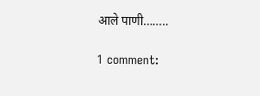आले पाणी……..

1 comment: